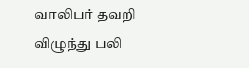வாலிபர் தவறி விழுந்து பலி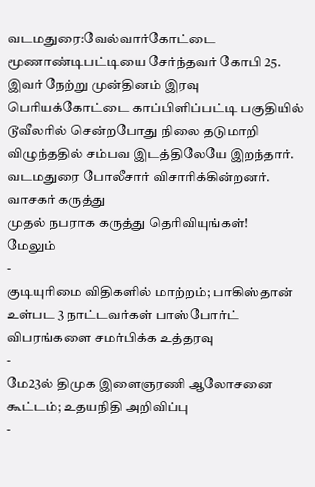வடமதுரை:வேல்வார்கோட்டை மூணாண்டிபட்டியை சேர்ந்தவர் கோபி 25. இவர் நேற்று முன்தினம் இரவு பெரியக்கோட்டை காப்பிளிப்பட்டி பகுதியில் டூவீலரில் சென்றபோது நிலை தடுமாறி விழுந்ததில் சம்பவ இடத்திலேயே இறந்தார்.
வடமதுரை போலீசார் விசாரிக்கின்றனர்.
வாசகர் கருத்து
முதல் நபராக கருத்து தெரிவியுங்கள்!
மேலும்
-
குடியுரிமை விதிகளில் மாற்றம்; பாகிஸ்தான் உள்பட 3 நாட்டவர்கள் பாஸ்போர்ட் விபரங்களை சமர்பிக்க உத்தரவு
-
மே23ல் திமுக இளைஞரணி ஆலோசனை கூட்டம்; உதயநிதி அறிவிப்பு
-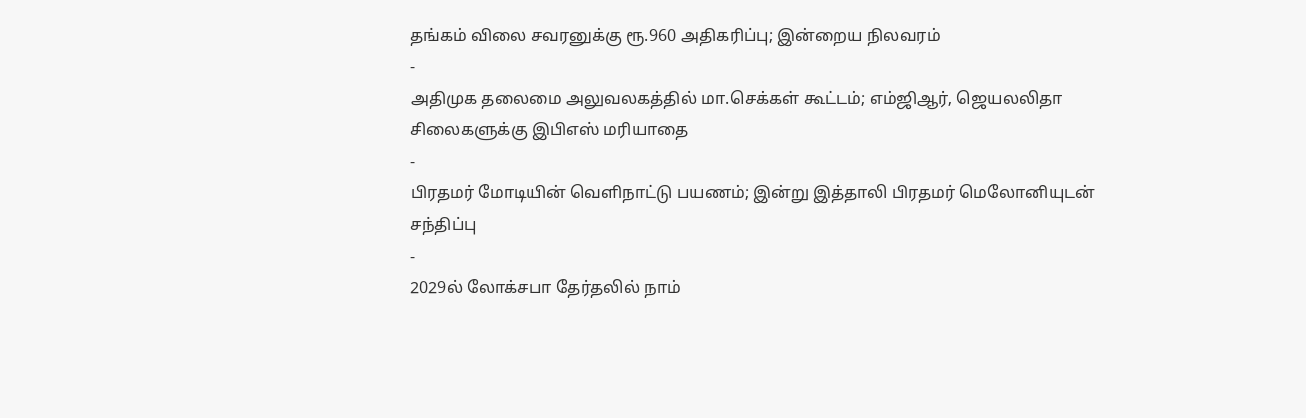தங்கம் விலை சவரனுக்கு ரூ.960 அதிகரிப்பு; இன்றைய நிலவரம்
-
அதிமுக தலைமை அலுவலகத்தில் மா.செக்கள் கூட்டம்; எம்ஜிஆர், ஜெயலலிதா சிலைகளுக்கு இபிஎஸ் மரியாதை
-
பிரதமர் மோடியின் வெளிநாட்டு பயணம்; இன்று இத்தாலி பிரதமர் மெலோனியுடன் சந்திப்பு
-
2029ல் லோக்சபா தேர்தலில் நாம்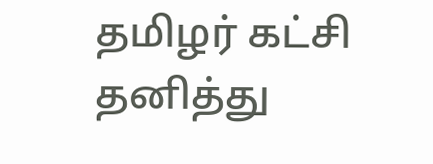தமிழர் கட்சி தனித்து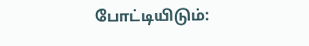போட்டியிடும்: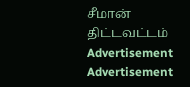சீமான் திட்டவட்டம்
Advertisement
Advertisement